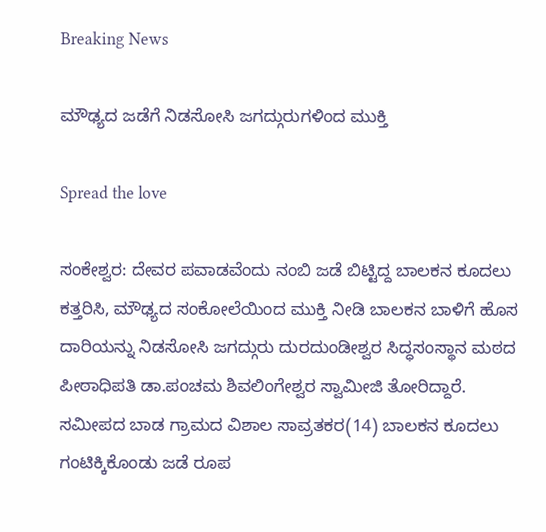Breaking News

ಮೌಢ್ಯದ ಜಡೆಗೆ ನಿಡಸೋಸಿ ಜಗದ್ಗುರುಗಳಿಂದ ಮುಕ್ತಿ

Spread the love

ಸಂಕೇಶ್ವರ: ದೇವರ ಪವಾಡವೆಂದು ನಂಬಿ ಜಡೆ ಬಿಟ್ಟಿದ್ದ ಬಾಲಕನ ಕೂದಲು ಕತ್ತರಿಸಿ, ಮೌಢ್ಯದ ಸಂಕೋಲೆಯಿಂದ ಮುಕ್ತಿ ನೀಡಿ ಬಾಲಕನ ಬಾಳಿಗೆ ಹೊಸ ದಾರಿಯನ್ನು ನಿಡಸೋಸಿ ಜಗದ್ಗುರು ದುರದುಂಡೀಶ್ವರ ಸಿದ್ಧಸಂಸ್ಥಾನ ಮಠದ ಪೀಠಾಧಿಪತಿ ಡಾ.ಪಂಚಮ ಶಿವಲಿಂಗೇಶ್ವರ ಸ್ವಾಮೀಜಿ ತೋರಿದ್ದಾರೆ.
ಸಮೀಪದ ಬಾಡ ಗ್ರಾಮದ ವಿಶಾಲ ಸಾವ್ರತಕರ(14) ಬಾಲಕನ ಕೂದಲು ಗಂಟಿಕ್ಕಿಕೊಂಡು ಜಡೆ ರೂಪ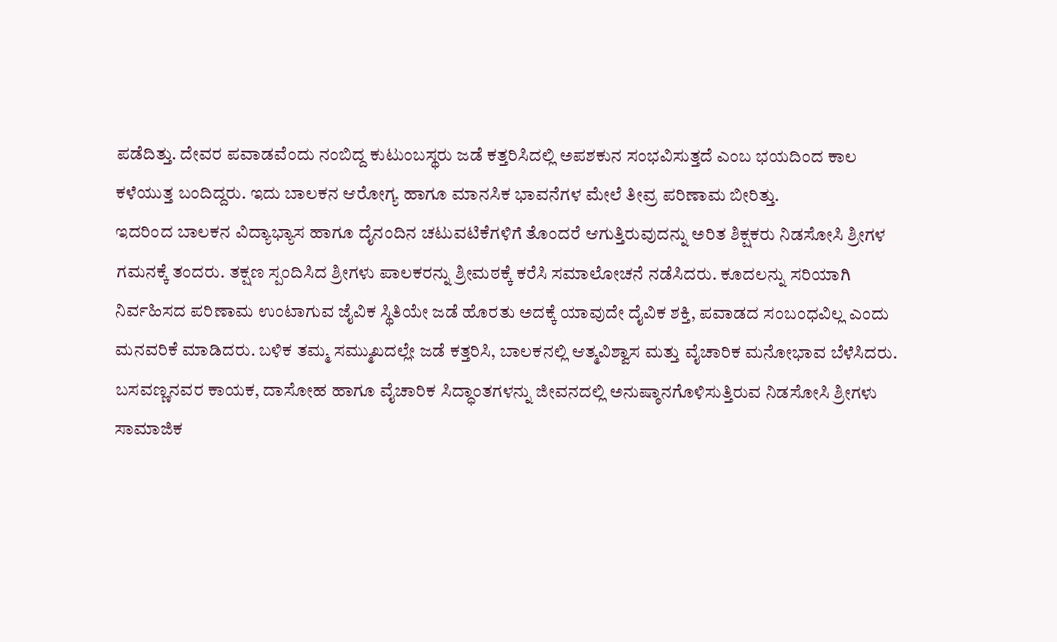ಪಡೆದಿತ್ತು. ದೇವರ ಪವಾಡವೆಂದು ನಂಬಿದ್ದ ಕುಟುಂಬಸ್ಥರು ಜಡೆ ಕತ್ತರಿಸಿದಲ್ಲಿ ಅಪಶಕುನ ಸಂಭವಿಸುತ್ತದೆ ಎಂಬ ಭಯದಿಂದ ಕಾಲ ಕಳೆಯುತ್ತ ಬಂದಿದ್ದರು. ಇದು ಬಾಲಕನ ಆರೋಗ್ಯ ಹಾಗೂ ಮಾನಸಿಕ ಭಾವನೆಗಳ ಮೇಲೆ ತೀವ್ರ ಪರಿಣಾಮ ಬೀರಿತ್ತು.
ಇದರಿಂದ ಬಾಲಕನ ವಿದ್ಯಾಭ್ಯಾಸ ಹಾಗೂ ದೈನಂದಿನ ಚಟುವಟಿಕೆಗಳಿಗೆ ತೊಂದರೆ ಆಗುತ್ತಿರುವುದನ್ನು ಅರಿತ ಶಿಕ್ಷಕರು ನಿಡಸೋಸಿ ಶ್ರೀಗಳ ಗಮನಕ್ಕೆ ತಂದರು. ತಕ್ಷಣ ಸ್ಪಂದಿಸಿದ ಶ್ರೀಗಳು ಪಾಲಕರನ್ನು ಶ್ರೀಮಠಕ್ಕೆ ಕರೆಸಿ ಸಮಾಲೋಚನೆ ನಡೆಸಿದರು. ಕೂದಲನ್ನು ಸರಿಯಾಗಿ ನಿರ್ವಹಿಸದ ಪರಿಣಾಮ ಉಂಟಾಗುವ ಜೈವಿಕ ಸ್ಥಿತಿಯೇ ಜಡೆ ಹೊರತು ಅದಕ್ಕೆ ಯಾವುದೇ ದೈವಿಕ ಶಕ್ತಿ, ಪವಾಡದ ಸಂಬಂಧವಿಲ್ಲ ಎಂದು ಮನವರಿಕೆ ಮಾಡಿದರು. ಬಳಿಕ ತಮ್ಮ ಸಮ್ಮುಖದಲ್ಲೇ ಜಡೆ ಕತ್ತರಿಸಿ, ಬಾಲಕನಲ್ಲಿ ಆತ್ಮವಿಶ್ವಾಸ ಮತ್ತು ವೈಚಾರಿಕ ಮನೋಭಾವ ಬೆಳೆಸಿದರು.
ಬಸವಣ್ಣನವರ ಕಾಯಕ, ದಾಸೋಹ ಹಾಗೂ ವೈಚಾರಿಕ ಸಿದ್ಧಾಂತಗಳನ್ನು ಜೀವನದಲ್ಲಿ ಅನುಷ್ಠಾನಗೊಳಿಸುತ್ತಿರುವ ನಿಡಸೋಸಿ ಶ್ರೀಗಳು ಸಾಮಾಜಿಕ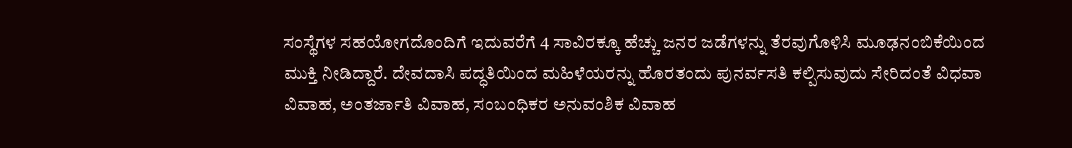ಸಂಸ್ಥೆಗಳ ಸಹಯೋಗದೊಂದಿಗೆ ಇದುವರೆಗೆ 4 ಸಾವಿರಕ್ಕೂ ಹೆಚ್ಚು ಜನರ ಜಡೆಗಳನ್ನು ತೆರವುಗೊಳಿಸಿ ಮೂಢನಂಬಿಕೆಯಿಂದ ಮುಕ್ತಿ ನೀಡಿದ್ದಾರೆ. ದೇವದಾಸಿ ಪದ್ಧತಿಯಿಂದ ಮಹಿಳೆಯರನ್ನು ಹೊರತಂದು ಪುನರ್ವಸತಿ ಕಲ್ಪಿಸುವುದು ಸೇರಿದಂತೆ ವಿಧವಾ ವಿವಾಹ, ಅಂತರ್ಜಾತಿ ವಿವಾಹ, ಸಂಬಂಧಿಕರ ಅನುವಂಶಿಕ ವಿವಾಹ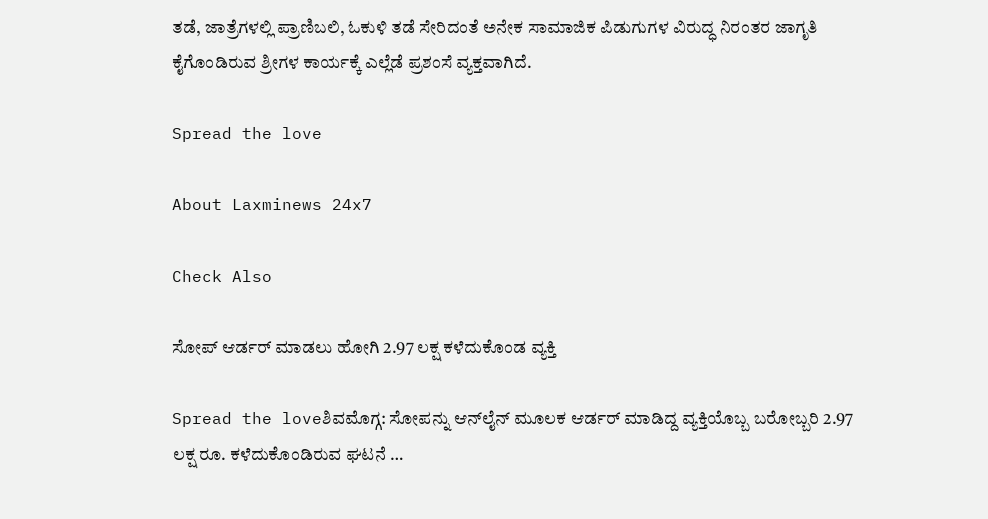ತಡೆ, ಜಾತ್ರೆಗಳಲ್ಲಿ ಪ್ರಾಣಿಬಲಿ, ಓಕುಳಿ ತಡೆ ಸೇರಿದಂತೆ ಅನೇಕ ಸಾಮಾಜಿಕ ಪಿಡುಗುಗಳ ವಿರುದ್ಧ ನಿರಂತರ ಜಾಗೃತಿ ಕೈಗೊಂಡಿರುವ ಶ್ರೀಗಳ ಕಾರ್ಯಕ್ಕೆ ಎಲ್ಲೆಡೆ ಪ್ರಶಂಸೆ ವ್ಯಕ್ತವಾಗಿದೆ.

Spread the love

About Laxminews 24x7

Check Also

ಸೋಪ್ ಆರ್ಡರ್ ಮಾಡಲು ಹೋಗಿ 2.97 ಲಕ್ಷ ಕಳೆದುಕೊಂಡ ವ್ಯಕ್ತಿ

Spread the loveಶಿವಮೊಗ್ಗ: ಸೋಪನ್ನು ಆನ್‌ಲೈನ್ ಮೂಲಕ ಆರ್ಡರ್ ಮಾಡಿದ್ದ ವ್ಯಕ್ತಿಯೊಬ್ಬ ಬರೋಬ್ಬರಿ 2.97 ಲಕ್ಷ ರೂ. ಕಳೆದುಕೊಂಡಿರುವ ಘಟನೆ …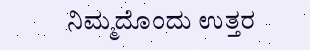ನಿಮ್ಮದೊಂದು ಉತ್ತರ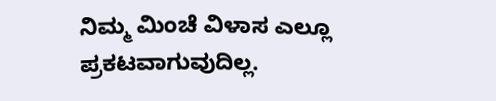ನಿಮ್ಮ ಮಿಂಚೆ ವಿಳಾಸ ಎಲ್ಲೂ ಪ್ರಕಟವಾಗುವುದಿಲ್ಲ.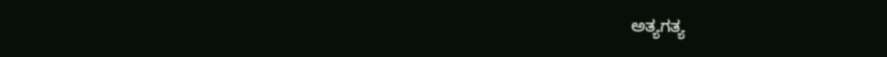ಅತ್ಯಗತ್ಯ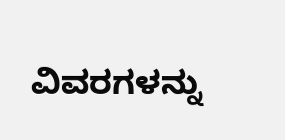ವಿವರಗಳನ್ನು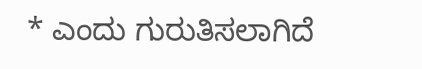* ಎಂದು ಗುರುತಿಸಲಾಗಿದೆ